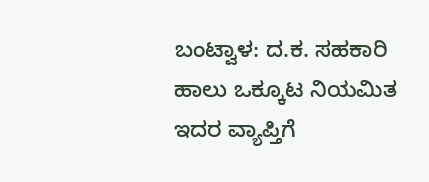ಬಂಟ್ವಾಳ: ದ.ಕ. ಸಹಕಾರಿ ಹಾಲು ಒಕ್ಕೂಟ ನಿಯಮಿತ ಇದರ ವ್ಯಾಪ್ತಿಗೆ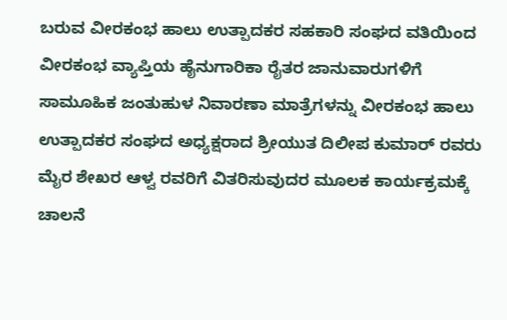ಬರುವ ವೀರಕಂಭ ಹಾಲು ಉತ್ಪಾದಕರ ಸಹಕಾರಿ ಸಂಘದ ವತಿಯಿಂದ ವೀರಕಂಭ ವ್ಯಾಪ್ತಿಯ ಹೈನುಗಾರಿಕಾ ರೈತರ ಜಾನುವಾರುಗಳಿಗೆ ಸಾಮೂಹಿಕ ಜಂತುಹುಳ ನಿವಾರಣಾ ಮಾತ್ರೆಗಳನ್ನು ವೀರಕಂಭ ಹಾಲು ಉತ್ಪಾದಕರ ಸಂಘದ ಅಧ್ಯಕ್ಷರಾದ ಶ್ರೀಯುತ ದಿಲೀಪ ಕುಮಾರ್ ರವರು ಮೈರ ಶೇಖರ ಆಳ್ವ ರವರಿಗೆ ವಿತರಿಸುವುದರ ಮೂಲಕ ಕಾರ್ಯಕ್ರಮಕ್ಕೆ ಚಾಲನೆ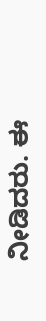ನೀಡಿದರು. ಈ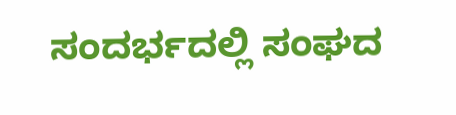ಸಂದರ್ಭದಲ್ಲಿ ಸಂಘದ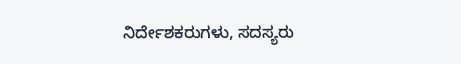ನಿರ್ದೇಶಕರುಗಳು, ಸದಸ್ಯರು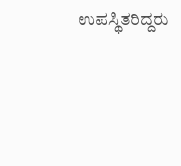ಉಪಸ್ಥಿತರಿದ್ದರು